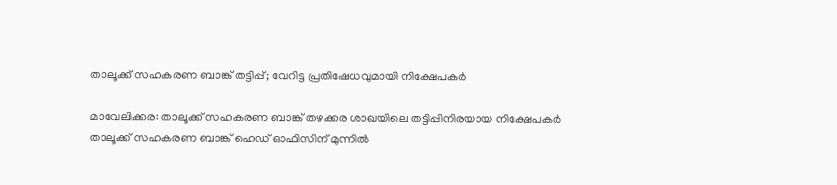താലൂക്ക് സഹകരണ ബാങ്ക് തട്ടിപ്പ്; വേറിട്ട പ്രതിഷേധവുമായി നിക്ഷേപകർ

മാവേലിക്കര: താലൂക്ക് സഹകരണ ബാങ്ക് തഴക്കര ശാഖയിലെ തട്ടിപ്പിനിരയായ നിക്ഷേപകര്‍ താലൂക്ക് സഹകരണ ബാങ്ക് ഹെഡ് ഓഫിസിന് മുന്നില്‍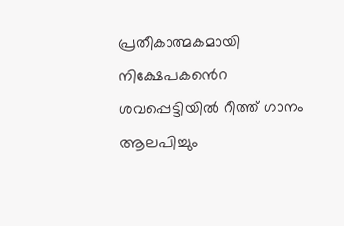പ്രതീകാത്മകമായി നിക്ഷേപകൻെറ ശവപ്പെട്ടിയില്‍ റീത്ത് ഗാനം ആലപിച്ചും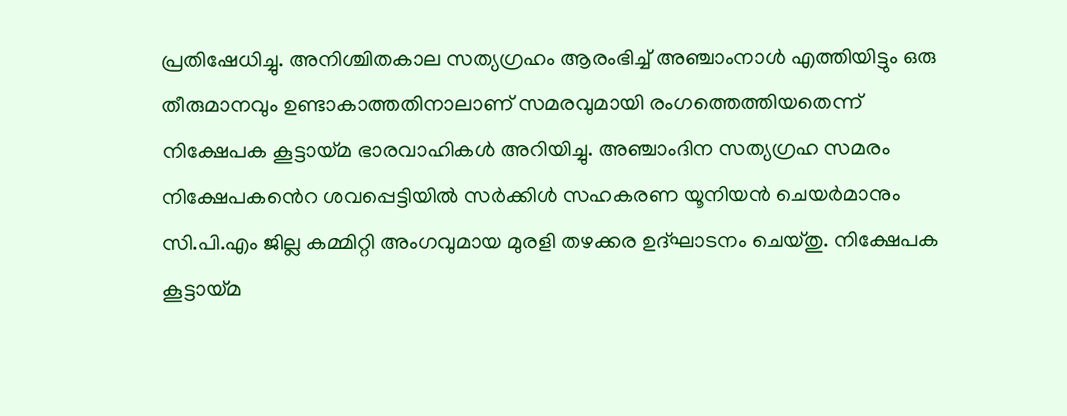പ്രതിഷേധിച്ചു. അനിശ്ചിതകാല സത്യഗ്രഹം ആരംഭിച്ച് അഞ്ചാംനാള്‍ എത്തിയിട്ടും ഒരു തീരുമാനവും ഉണ്ടാകാത്തതിനാലാണ് സമരവുമായി രംഗത്തെത്തിയതെന്ന് നിക്ഷേപക കൂട്ടായ്മ ഭാരവാഹികള്‍ അറിയിച്ചു. അഞ്ചാംദിന സത്യഗ്രഹ സമരം നിക്ഷേപകൻെറ ശവപ്പെട്ടിയില്‍ സര്‍ക്കിള്‍ സഹകരണ യൂനിയന്‍ ചെയര്‍മാനും സി.പി.എം ജില്ല കമ്മിറ്റി അംഗവുമായ മുരളി തഴക്കര ഉദ്ഘാടനം ചെയ്തു. നിക്ഷേപക കൂട്ടായ്മ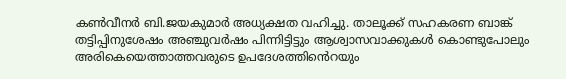കണ്‍വീനര്‍ ബി.ജയകുമാര്‍ അധ്യക്ഷത വഹിച്ചു. താലൂക്ക് സഹകരണ ബാങ്ക് തട്ടിപ്പിനുശേഷം അഞ്ചുവര്‍ഷം പിന്നിട്ടിട്ടും ആശ്വാസവാക്കുകള്‍ കൊണ്ടുപോലും അരികെയെത്താത്തവരുടെ ഉപദേശത്തിൻെറയും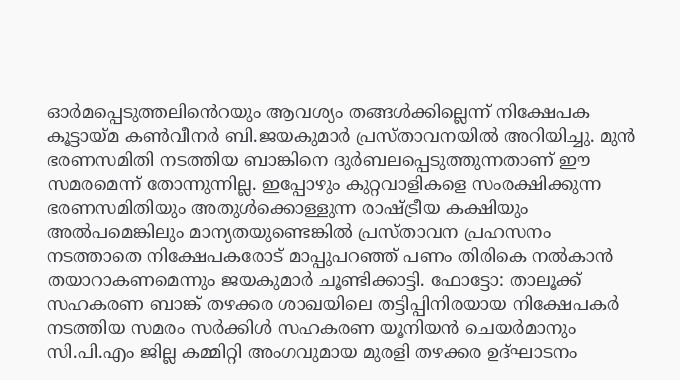ഓര്‍മപ്പെടുത്തലിൻെറയും ആവശ്യം തങ്ങള്‍ക്കില്ലെന്ന് നിക്ഷേപക കൂട്ടായ്മ കണ്‍വീനര്‍ ബി.ജയകുമാര്‍ പ്രസ്താവനയില്‍ അറിയിച്ചു. മുന്‍ ഭരണസമിതി നടത്തിയ ബാങ്കിനെ ദുര്‍ബലപ്പെടുത്തുന്നതാണ് ഈ സമരമെന്ന് തോന്നുന്നില്ല. ഇപ്പോഴും കുറ്റവാളികളെ സംരക്ഷിക്കുന്ന ഭരണസമിതിയും അതുള്‍ക്കൊള്ളുന്ന രാഷ്ട്രീയ കക്ഷിയും അല്‍പമെങ്കിലും മാന്യതയുണ്ടെങ്കില്‍ പ്രസ്താവന പ്രഹസനം നടത്താതെ നിക്ഷേപകരോട് മാപ്പുപറഞ്ഞ് പണം തിരികെ നല്‍കാന്‍ തയാറാകണമെന്നും ജയകുമാര്‍ ചൂണ്ടിക്കാട്ടി. ഫോട്ടോ: താലൂക്ക് സഹകരണ ബാങ്ക് തഴക്കര ശാഖയിലെ തട്ടിപ്പിനിരയായ നിക്ഷേപകര്‍ നടത്തിയ സമരം സര്‍ക്കിള്‍ സഹകരണ യൂനിയന്‍ ചെയര്‍മാനും സി.പി.എം ജില്ല കമ്മിറ്റി അംഗവുമായ മുരളി തഴക്കര ഉദ്ഘാടനം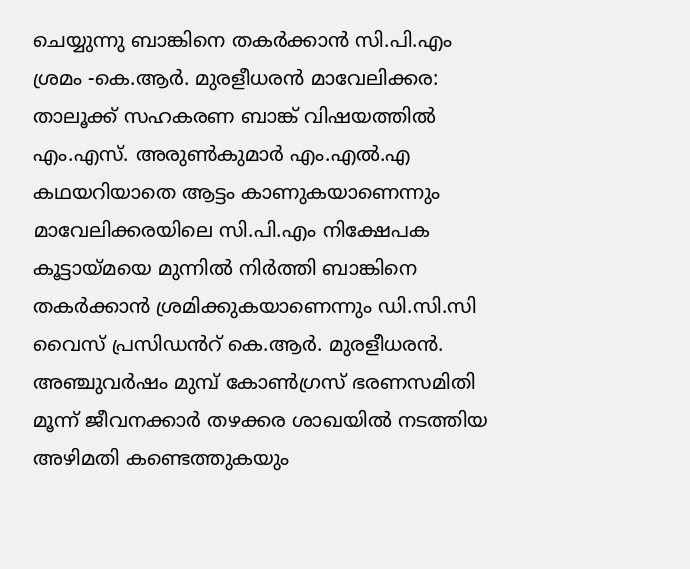ചെയ്യുന്നു ബാങ്കിനെ തകര്‍ക്കാന്‍ സി.പി.എം ശ്രമം -കെ.ആര്‍. മുരളീധരന്‍ മാവേലിക്കര: താലൂക്ക് സഹകരണ ബാങ്ക് വിഷയത്തില്‍ എം.എസ്. അരുണ്‍കുമാര്‍ എം.എല്‍.എ കഥയറിയാതെ ആട്ടം കാണുകയാണെന്നും മാവേലിക്കരയിലെ സി.പി.എം നിക്ഷേപക കൂട്ടായ്മയെ മുന്നില്‍ നിര്‍ത്തി ബാങ്കിനെ തകർക്കാന്‍ ശ്രമിക്കുകയാണെന്നും ഡി.സി.സി വൈസ് പ്രസിഡൻറ് കെ.ആര്‍. മുരളീധരന്‍. അഞ്ചുവര്‍ഷം മുമ്പ് കോണ്‍ഗ്രസ് ഭരണസമിതി മൂന്ന് ജീവനക്കാര്‍ തഴക്കര ശാഖയില്‍ നടത്തിയ അഴിമതി കണ്ടെത്തുകയും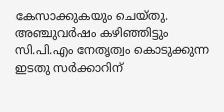കേസാക്കുകയും ചെയ്തു. അഞ്ചുവര്‍ഷം കഴിഞ്ഞിട്ടും സി.പി.എം നേതൃത്വം കൊടുക്കുന്ന ഇടതു സര്‍ക്കാറിന്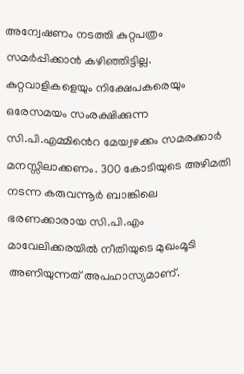അന്വേഷണം നടത്തി കുറ്റപത്രം സമര്‍പ്പിക്കാന്‍ കഴിഞ്ഞിട്ടില്ല. കുറ്റവാളികളെയും നിക്ഷേപകരെയും ഒരേസമയം സംരക്ഷിക്കുന്ന സി.പി.എമ്മിൻെറ മേയ്വഴക്കം സമരക്കാര്‍ മനസ്സിലാക്കണം. 300 കോടിയുടെ അഴിമതി നടന്ന കരുവന്നൂര്‍ ബാങ്കിലെ ഭരണക്കാരായ സി.പി.എം മാവേലിക്കരയില്‍ നീതിയുടെ മുഖംമൂടി അണിയുന്നത് അപഹാസ്യമാണ്.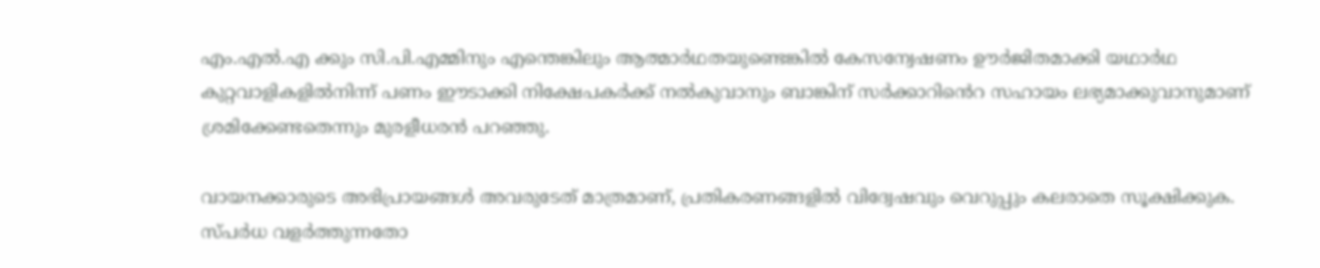എം.എല്‍.എ ക്കും സി.പി.എമ്മിനും എന്തെങ്കിലും ആത്മാര്‍ഥതയുണ്ടെങ്കില്‍ കേസന്വേഷണം ഊര്‍ജിതമാക്കി യഥാര്‍ഥ കുറ്റവാളികളില്‍നിന്ന് പണം ഈടാക്കി നിക്ഷേപകര്‍ക്ക് നല്‍കുവാനും ബാങ്കിന് സര്‍ക്കാറിൻെറ സഹായം ലഭ്യമാക്കുവാനുമാണ് ശ്രമിക്കേണ്ടതെന്നും മുരളീധരന്‍ പറഞ്ഞു.

വായനക്കാരുടെ അഭിപ്രായങ്ങള്‍ അവരുടേത് മാത്രമാണ്, പ്രതികരണങ്ങളിൽ വിദ്വേഷവും വെറുപ്പും കലരാതെ സൂക്ഷിക്കുക. സ്പർധ വളർത്തുന്നതോ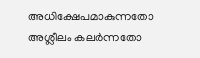അധിക്ഷേപമാകുന്നതോ അശ്ലീലം കലർന്നതോ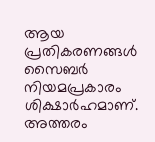ആയ പ്രതികരണങ്ങൾ സൈബർ നിയമപ്രകാരം ശിക്ഷാർഹമാണ്. അത്തരം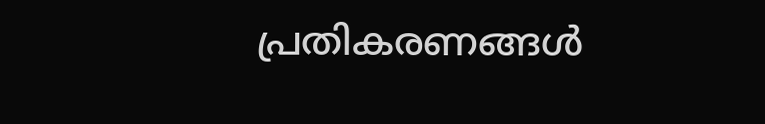പ്രതികരണങ്ങൾ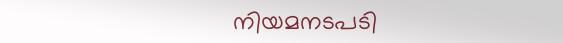നിയമനടപടി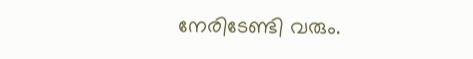നേരിടേണ്ടി വരും.